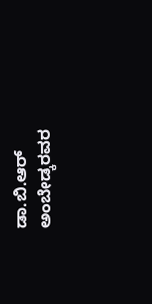ಡಾ.ಬಿ.ಆರ್ ಅಂಬೇಡ್ಕರವರ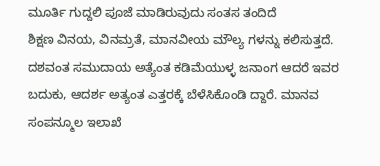ಮೂರ್ತಿ ಗುದ್ದಲಿ ಪೂಜೆ ಮಾಡಿರುವುದು ಸಂತಸ ತಂದಿದೆ
ಶಿಕ್ಷಣ ವಿನಯ, ವಿನಮ್ರತೆ, ಮಾನವೀಯ ಮೌಲ್ಯ ಗಳನ್ನು ಕಲಿಸುತ್ತದೆ. ದಶವಂತ ಸಮುದಾಯ ಅತ್ಯೆಂತ ಕಡಿಮೆಯುಳ್ಳ ಜನಾಂಗ ಆದರೆ ಇವರ ಬದುಕು, ಆದರ್ಶ ಅತ್ಯಂತ ಎತ್ತರಕ್ಕೆ ಬೆಳೆಸಿಕೊಂಡಿ ದ್ದಾರೆ. ಮಾನವ ಸಂಪನ್ಮೂಲ ಇಲಾಖೆ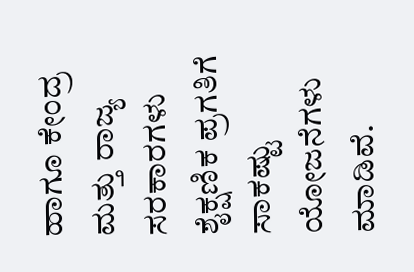ಹಾಗೂ ಕೇಂದ್ರ ಮತ್ತು ರಾಜ್ಯ ಸರಕಾರಗಳು ಶೈಕ್ಷಣಿಕ ಪ್ರಗತಿಗೆ ಸಾಕಷ್ಟು ಯೋಜನೆಗಳು ಮಾಡಿವೆ.